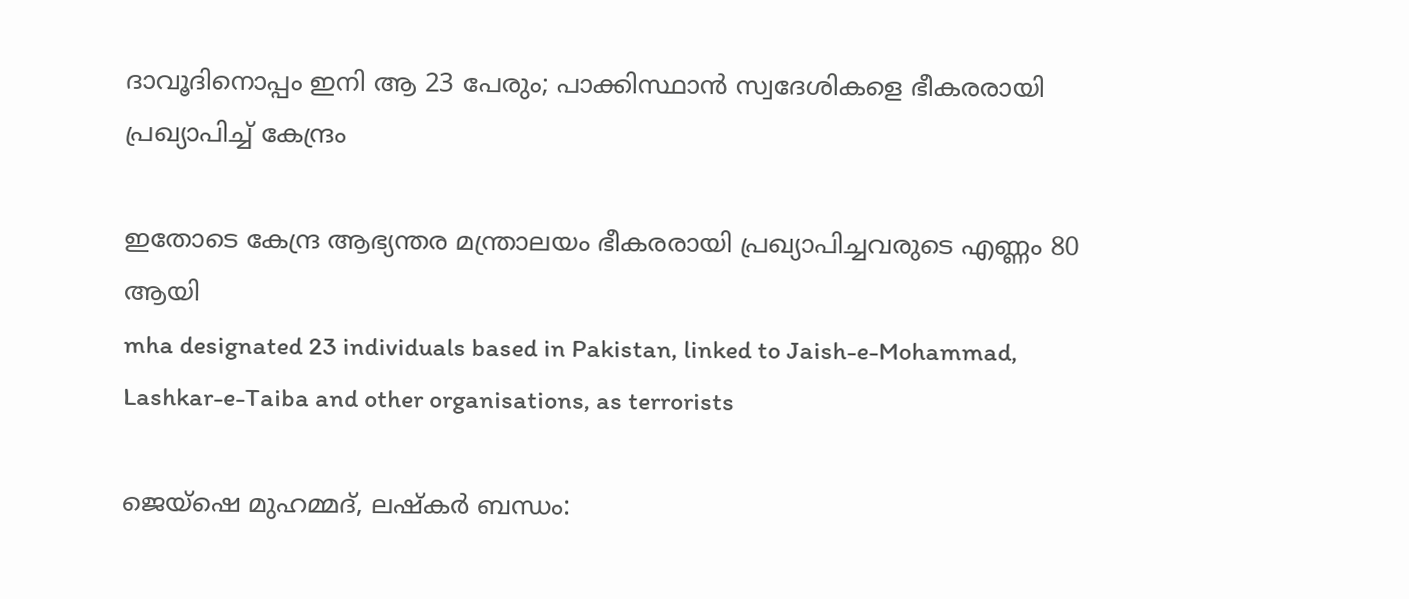ദാവൂദിനൊപ്പം ഇനി ആ 23 പേരും; പാക്കിസ്ഥാൻ സ്വദേശികളെ ഭീകരരായി പ്രഖ‍്യാപിച്ച് കേന്ദ്രം

ഇതോടെ കേന്ദ്ര ആഭ‍്യന്തര മന്ത്രാലയം ഭീകരരായി പ്രഖ‍്യാപിച്ചവരുടെ എണ്ണം 80 ആയി
mha designated 23 individuals based in Pakistan, linked to Jaish-e-Mohammad, Lashkar-e-Taiba and other organisations, as terrorists

ജെയ്ഷെ മുഹമ്മദ്, ലഷ്കർ ബന്ധം: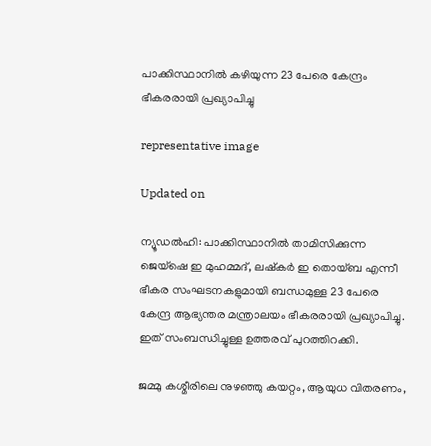പാക്കിസ്ഥാനിൽ കഴിയുന്ന 23 പേരെ കേന്ദ്രം ഭീകരരായി പ്രഖ‍്യാപിച്ചു

representative image

Updated on

ന‍്യൂഡൽഹി: പാക്കിസ്ഥാനിൽ താമിസിക്കുന്ന ജെയ്ഷെ ഇ മുഹമ്മദ്, ലഷ്കർ ഇ തൊയ്ബ എന്നീ ഭീകര സംഘടനകളുമായി ബന്ധമുള്ള 23 പേരെ കേന്ദ്ര ആഭ‍്യന്തര മന്ത്രാലയം ഭീകരരായി പ്രഖ‍്യാപിച്ചു. ഇത് സംബന്ധിച്ചുള്ള ഉത്തരവ് പുറത്തിറക്കി.

ജമ്മു കശ്മീരിലെ നുഴഞ്ഞു കയറ്റം, ആയുധ വിതരണം,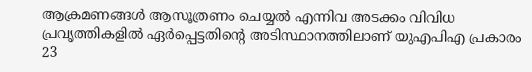ആക്രമണങ്ങൾ ആസൂത്രണം ചെയ്യൽ എന്നിവ അടക്കം വിവിധ പ്രവൃത്തികളിൽ ഏർപ്പെട്ടതിന്‍റെ അടിസ്ഥാനത്തിലാണ് യുഎപിഎ പ്രകാരം 23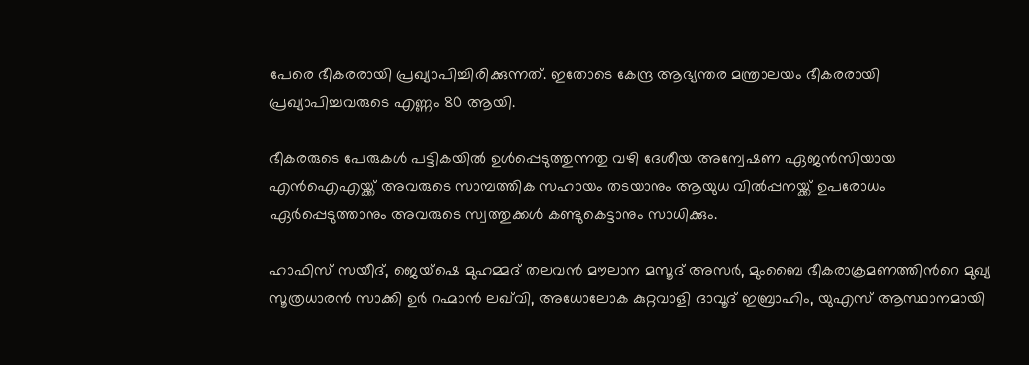പേരെ ഭീകരരായി പ്രഖ‍്യാപിച്ചിരിക്കുന്നത്. ഇതോടെ കേന്ദ്ര ആഭ‍്യന്തര മന്ത്രാലയം ഭീകരരായി പ്രഖ‍്യാപിച്ചവരുടെ എണ്ണം 80 ആയി.

ഭീകരരുടെ പേരുകൾ പട്ടികയിൽ ഉൾപ്പെടുത്തുന്നതു വഴി ദേശീയ അന്വേഷണ ഏജൻസിയായ എൻഐഎയ്ക്ക് അവരുടെ സാമ്പത്തിക സഹായം തടയാനും ആയുധ വിൽപ്പനയ്ക്ക് ഉപരോധം ഏർപ്പെടുത്താനും അവരുടെ സ്വത്തുക്കൾ കണ്ടുകെട്ടാനും സാധിക്കും.

ഹാഫിസ് സയീദ്, ജെയ്ഷെ മുഹമ്മദ് തലവൻ മൗലാന മസൂദ് അസർ, മുംബൈ ഭീകരാക്രമണത്തിന്‍റെ മുഖ‍്യ സൂത്രധാരൻ സാക്കി ഉർ റഹ്മാൻ ലഖ്‌വി, അധോലോക കുറ്റവാളി ദാവൂദ് ഇബ്രാഹിം, യുഎസ് ആസ്ഥാനമായി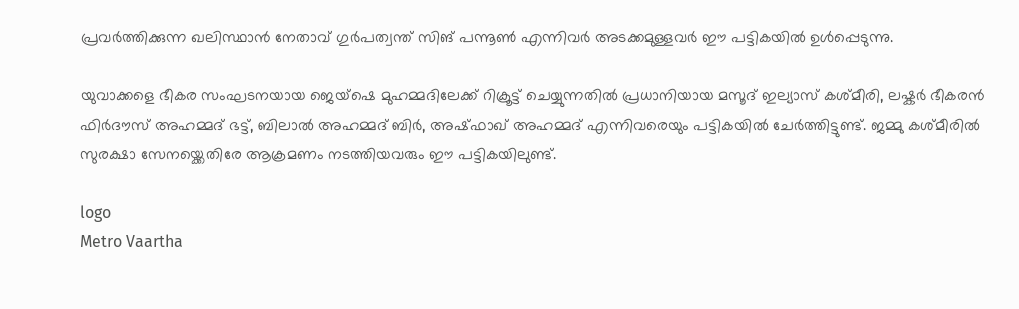പ്രവർത്തിക്കുന്ന ഖലിസ്ഥാൻ നേതാവ് ഗുർപത്വന്ത് സിങ് പന്നൂൺ എന്നിവർ അടക്കമുള്ളവർ ഈ പട്ടികയിൽ ഉൾപ്പെടുന്നു.

യുവാക്കളെ ഭീകര സംഘടനയായ ജെയ്ഷെ മുഹമ്മദിലേക്ക് റിക്രൂട്ട് ചെയ്യുന്നതിൽ പ്രധാനിയായ മസൂദ് ഇല‍്യാസ് കശ്മീരി, ലഷ്കർ ഭീകരൻ ഫിർദൗസ് അഹമ്മദ് ഭട്ട്, ബിലാൽ അഹമ്മദ് ബിർ, അഷ്ഫാഖ് അഹമ്മദ് എന്നിവരെയും പട്ടികയിൽ ചേർത്തിട്ടുണ്ട്. ജമ്മു കശ്മീരിൽ സുരക്ഷാ സേനയ്ക്കെതിരേ ആക്രമണം നടത്തിയവരും ഈ പട്ടികയിലുണ്ട്.

logo
Metro Vaartha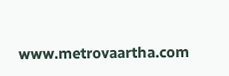www.metrovaartha.com